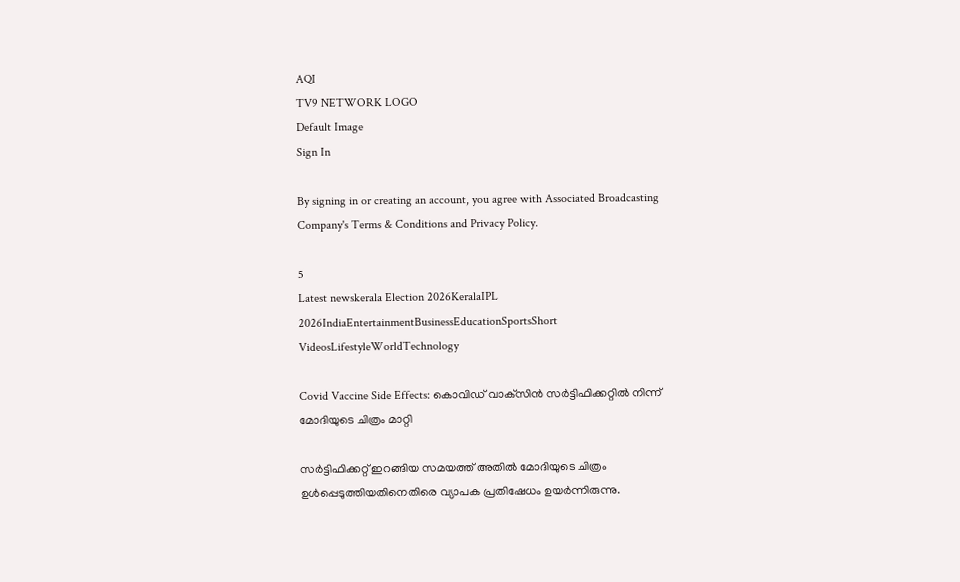AQI
TV9 NETWORK LOGO
Default Image
Sign In

By signing in or creating an account, you agree with Associated Broadcasting Company's Terms & Conditions and Privacy Policy.

5
Latest newskerala Election 2026KeralaIPL 2026IndiaEntertainmentBusinessEducationSportsShort VideosLifestyleWorldTechnology

Covid Vaccine Side Effects: കൊവിഡ് വാക്‌സിന്‍ സര്‍ട്ടിഫിക്കറ്റില്‍ നിന്ന് മോദിയുടെ ചിത്രം മാറ്റി

സര്‍ട്ടിഫിക്കറ്റ് ഇറങ്ങിയ സമയത്ത് അതില്‍ മോദിയുടെ ചിത്രം ഉള്‍പ്പെടുത്തിയതിനെതിരെ വ്യാപക പ്രതിഷേധം ഉയര്‍ന്നിരുന്നു.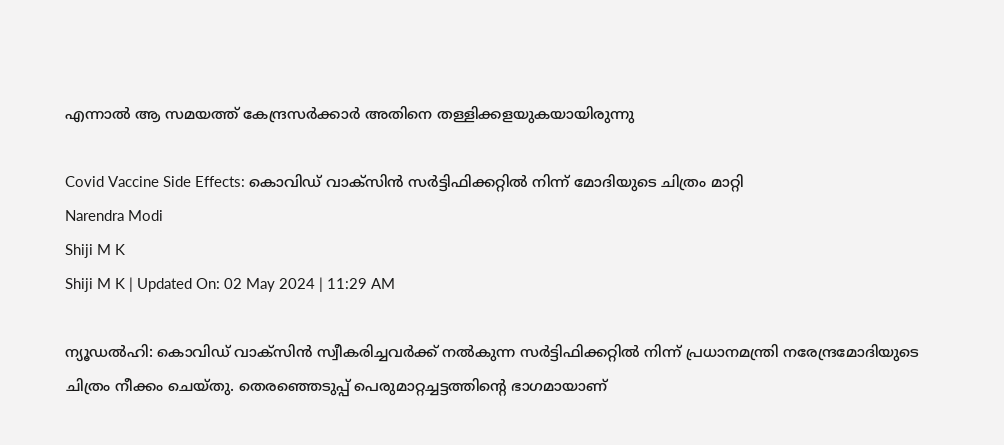എന്നാല്‍ ആ സമയത്ത് കേന്ദ്രസര്‍ക്കാര്‍ അതിനെ തള്ളിക്കളയുകയായിരുന്നു

Covid Vaccine Side Effects: കൊവിഡ് വാക്‌സിന്‍ സര്‍ട്ടിഫിക്കറ്റില്‍ നിന്ന് മോദിയുടെ ചിത്രം മാറ്റി
Narendra Modi
Shiji M K
Shiji M K | Updated On: 02 May 2024 | 11:29 AM

ന്യൂഡല്‍ഹി: കൊവിഡ് വാക്‌സിന്‍ സ്വീകരിച്ചവര്‍ക്ക് നല്‍കുന്ന സര്‍ട്ടിഫിക്കറ്റില്‍ നിന്ന് പ്രധാനമന്ത്രി നരേന്ദ്രമോദിയുടെ ചിത്രം നീക്കം ചെയ്തു. തെരഞ്ഞെടുപ്പ് പെരുമാറ്റച്ചട്ടത്തിന്റെ ഭാഗമായാണ്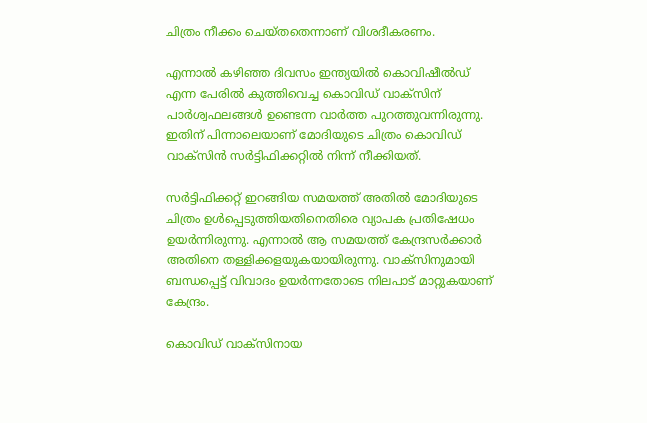ചിത്രം നീക്കം ചെയ്തതെന്നാണ് വിശദീകരണം.

എന്നാല്‍ കഴിഞ്ഞ ദിവസം ഇന്ത്യയില്‍ കൊവിഷീല്‍ഡ് എന്ന പേരില്‍ കുത്തിവെച്ച കൊവിഡ് വാക്‌സിന് പാര്‍ശ്വഫലങ്ങള്‍ ഉണ്ടെന്ന വാര്‍ത്ത പുറത്തുവന്നിരുന്നു. ഇതിന് പിന്നാലെയാണ് മോദിയുടെ ചിത്രം കൊവിഡ് വാക്‌സിന്‍ സര്‍ട്ടിഫിക്കറ്റില്‍ നിന്ന് നീക്കിയത്.

സര്‍ട്ടിഫിക്കറ്റ് ഇറങ്ങിയ സമയത്ത് അതില്‍ മോദിയുടെ ചിത്രം ഉള്‍പ്പെടുത്തിയതിനെതിരെ വ്യാപക പ്രതിഷേധം ഉയര്‍ന്നിരുന്നു. എന്നാല്‍ ആ സമയത്ത് കേന്ദ്രസര്‍ക്കാര്‍ അതിനെ തള്ളിക്കളയുകയായിരുന്നു. വാക്‌സിനുമായി ബന്ധപ്പെട്ട് വിവാദം ഉയര്‍ന്നതോടെ നിലപാട് മാറ്റുകയാണ് കേന്ദ്രം.

കൊവിഡ് വാക്‌സിനായ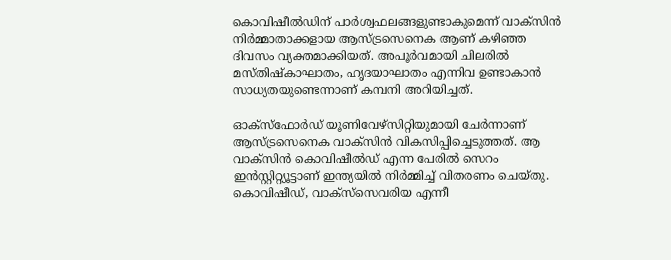കൊവിഷീല്‍ഡിന് പാര്‍ശ്വഫലങ്ങളുണ്ടാകുമെന്ന് വാക്‌സിന്‍ നിര്‍മ്മാതാക്കളായ ആസ്ട്രസെനെക ആണ് കഴിഞ്ഞ ദിവസം വ്യക്തമാക്കിയത്. അപൂര്‍വമായി ചിലരില്‍ മസ്തിഷ്‌കാഘാതം, ഹൃദയാഘാതം എന്നിവ ഉണ്ടാകാന്‍ സാധ്യതയുണ്ടെന്നാണ് കമ്പനി അറിയിച്ചത്.

ഓക്‌സ്‌ഫോര്‍ഡ് യൂണിവേഴ്‌സിറ്റിയുമായി ചേര്‍ന്നാണ് ആസ്ട്രസെനെക വാക്‌സിന്‍ വികസിപ്പിച്ചെടുത്തത്. ആ വാക്‌സിന്‍ കൊവിഷീല്‍ഡ് എന്ന പേരില്‍ സെറം ഇന്‍സ്റ്റിറ്റ്യൂട്ടാണ് ഇന്ത്യയില്‍ നിര്‍മ്മിച്ച് വിതരണം ചെയ്തു. കൊവിഷീഡ്, വാക്‌സ്‌സെവരിയ എന്നീ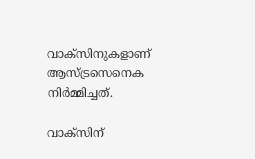വാക്‌സിനുകളാണ് ആസ്ട്രസെനെക നിര്‍മ്മിച്ചത്.

വാക്‌സിന്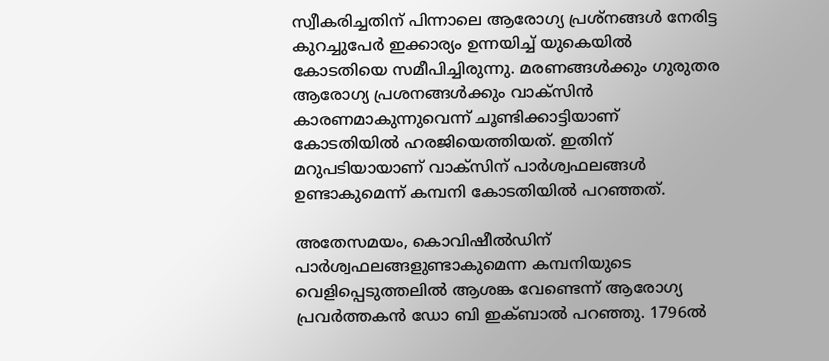സ്വീകരിച്ചതിന് പിന്നാലെ ആരോഗ്യ പ്രശ്‌നങ്ങള്‍ നേരിട്ട കുറച്ചുപേര്‍ ഇക്കാര്യം ഉന്നയിച്ച് യുകെയില്‍ കോടതിയെ സമീപിച്ചിരുന്നു. മരണങ്ങള്‍ക്കും ഗുരുതര ആരോഗ്യ പ്രശനങ്ങള്‍ക്കും വാക്‌സിന്‍ കാരണമാകുന്നുവെന്ന് ചൂണ്ടിക്കാട്ടിയാണ് കോടതിയില്‍ ഹരജിയെത്തിയത്. ഇതിന് മറുപടിയായാണ് വാക്‌സിന് പാര്‍ശ്വഫലങ്ങള്‍ ഉണ്ടാകുമെന്ന് കമ്പനി കോടതിയില്‍ പറഞ്ഞത്.

അതേസമയം, കൊവിഷീല്‍ഡിന് പാര്‍ശ്വഫലങ്ങളുണ്ടാകുമെന്ന കമ്പനിയുടെ വെളിപ്പെടുത്തലില്‍ ആശങ്ക വേണ്ടെന്ന് ആരോഗ്യ പ്രവര്‍ത്തകന്‍ ഡോ ബി ഇക്ബാല്‍ പറഞ്ഞു. 1796ല്‍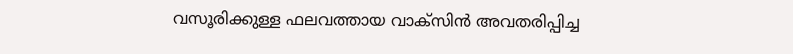വസൂരിക്കുള്ള ഫലവത്തായ വാക്‌സിന്‍ അവതരിപ്പിച്ച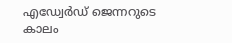എഡ്വേര്‍ഡ് ജെന്നറുടെ കാലം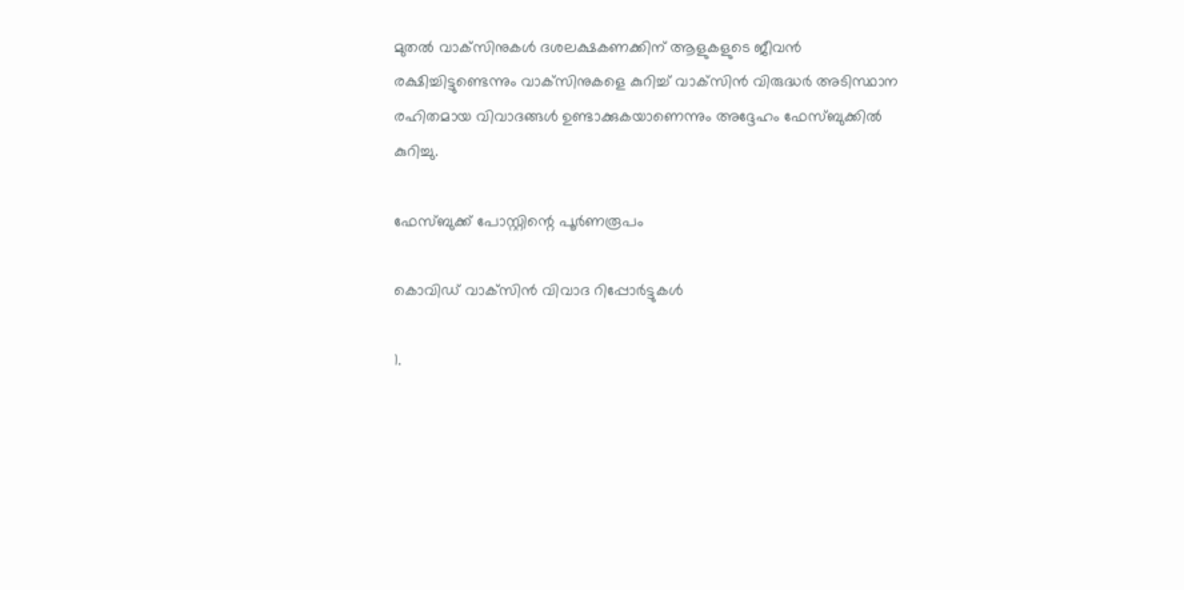മുതല്‍ വാക്‌സിനുകള്‍ ദശലക്ഷകണക്കിന് ആളുകളുടെ ജീവന്‍ രക്ഷിച്ചിട്ടുണ്ടെന്നും വാക്‌സിനുകളെ കുറിച്ച് വാക്‌സിന്‍ വിരുദ്ധര്‍ അടിസ്ഥാന രഹിതമായ വിവാദങ്ങള്‍ ഉണ്ടാക്കുകയാണെന്നും അദ്ദേഹം ഫേസ്ബുക്കില്‍ കുറിച്ചു.

ഫേസ്ബുക്ക് പോസ്റ്റിന്റെ പൂര്‍ണരൂപം

കൊവിഡ് വാക്‌സിന്‍ വിവാദ റിപ്പോര്‍ട്ടുകള്‍

1.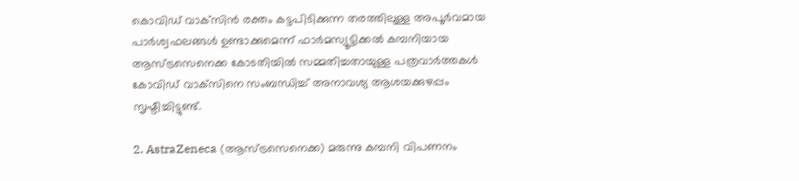കൊവിഡ് വാക്‌സിന്‍ രക്തം കട്ടപിടിക്കുന്ന തരത്തിലുള്ള അപൂര്‍വമായ പാര്‍ശ്വഫലങ്ങള്‍ ഉണ്ടാക്കുമെന്ന് ഫാര്‍മസ്യൂട്ടിക്കല്‍ കമ്പനിയായ ആസ്ട്രസെനെക്ക കോടതിയില്‍ സമ്മതിച്ചതായുള്ള പത്രവാര്‍ത്തകള്‍ കോവിഡ് വാക്‌സിനെ സംബന്ധിച്ച് അനാവശ്യ ആശയക്കുഴപ്പം സൃഷ്ടിച്ചിട്ടുണ്ട്.

2. AstraZeneca (ആസ്ട്രസെനെക്ക) മരുന്നു കമ്പനി വിപണനം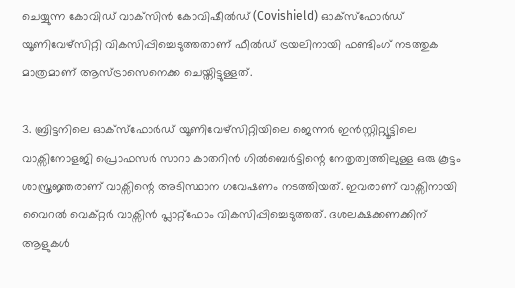ചെയ്യുന്ന കോവിഡ് വാക്‌സിന്‍ കോവിഷീല്‍ഡ് (Covishield) ഓക്സ്ഫോര്‍ഡ് യൂണിവേഴ്സിറ്റി വികസിപ്പിച്ചെടുത്തതാണ് ഫീല്‍ഡ് ട്രയലിനായി ഫണ്ടിംഗ് നടത്തുക മാത്രമാണ് ആസ്ട്രാസെനെക്ക ചെയ്തിട്ടുള്ളത്.

3. ബ്രിട്ടനിലെ ഓക്‌സ്‌ഫോര്‍ഡ് യൂണിവേഴ്സിറ്റിയിലെ ജെന്നര്‍ ഇന്‍സ്റ്റിറ്റ്യൂട്ടിലെ വാക്സിനോളജി പ്രൊഫസര്‍ സാറാ കാതറിന്‍ ഗില്‍ബെര്‍ട്ടിന്റെ നേതൃത്വത്തിലുള്ള ഒരു കൂട്ടം ശാസ്ത്രജ്ഞരാണ് വാക്സിന്റെ അടിസ്ഥാന ഗവേഷണം നടത്തിയത്. ഇവരാണ് വാക്സിനായി വൈറല്‍ വെക്റ്റര്‍ വാക്സിന്‍ പ്ലാറ്റ്ഫോം വികസിപ്പിച്ചെടുത്തത്. ദശലക്ഷക്കണക്കിന് ആളുകള്‍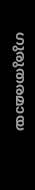ഗുരുതരമായ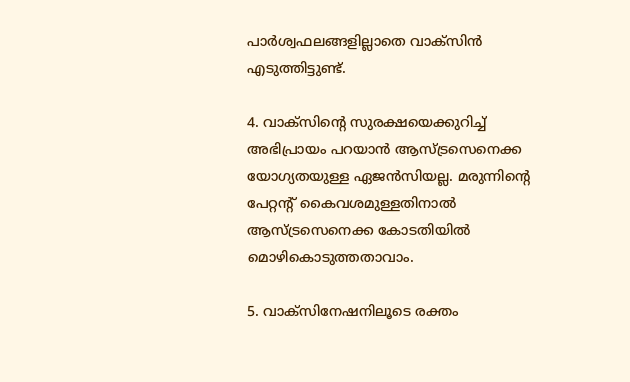പാര്‍ശ്വഫലങ്ങളില്ലാതെ വാക്‌സിന്‍ എടുത്തിട്ടുണ്ട്.

4. വാക്സിന്റെ സുരക്ഷയെക്കുറിച്ച് അഭിപ്രായം പറയാന്‍ ആസ്ട്രസെനെക്ക യോഗ്യതയുള്ള ഏജന്‍സിയല്ല. മരുന്നിന്റെ പേറ്റന്റ് കൈവശമുള്ളതിനാല്‍ ആസ്ട്രസെനെക്ക കോടതിയില്‍ മൊഴികൊടുത്തതാവാം.

5. വാക്‌സിനേഷനിലൂടെ രക്തം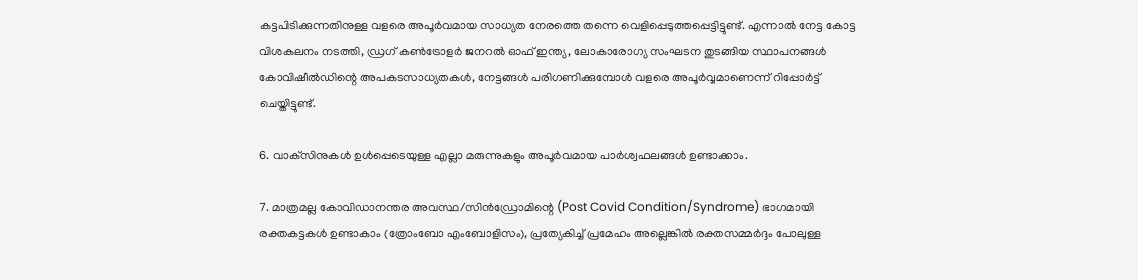കട്ടപിടിക്കുന്നതിനുള്ള വളരെ അപൂര്‍വമായ സാധ്യത നേരത്തെ തന്നെ വെളിപ്പെടുത്തപ്പെട്ടിട്ടുണ്ട്. എന്നാല്‍ നേട്ട കോട്ട വിശകലനം നടത്തി, ഡ്രഗ് കണ്‍ട്രോളര്‍ ജനറല്‍ ഓഫ് ഇന്ത്യ, ലോകാരോഗ്യ സംഘടന തുടങ്ങിയ സ്ഥാപനങ്ങള്‍ കോവിഷീല്‍ഡിന്റെ അപകടസാധ്യതകള്‍, നേട്ടങ്ങള്‍ പരിഗണിക്കുമ്പോള്‍ വളരെ അപൂര്‍വ്വമാണെന്ന് റിപ്പോര്‍ട്ട് ചെയ്തിട്ടുണ്ട്.

6. വാക്‌സിനുകള്‍ ഉള്‍പ്പെടെയുള്ള എല്ലാ മരുന്നുകളും അപൂര്‍വമായ പാര്‍ശ്വഫലങ്ങള്‍ ഉണ്ടാക്കാം.

7. മാത്രമല്ല കോവിഡാനന്തര അവസ്ഥ/സിന്‍ഡ്രോമിന്റെ (Post Covid Condition/Syndrome) ഭാഗമായി രക്തകട്ടകള്‍ ഉണ്ടാകാം (ത്രോംബോ എംബോളിസം), പ്രത്യേകിച്ച് പ്രമേഹം അല്ലെങ്കില്‍ രക്തസമ്മര്‍ദ്ദം പോലുള്ള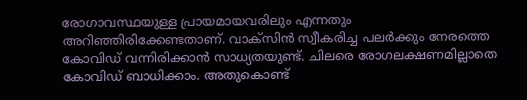രോഗാവസ്ഥയുള്ള പ്രായമായവരിലും എന്നതും അറിഞ്ഞിരിക്കേണ്ടതാണ്. വാക്‌സിന്‍ സ്വീകരിച്ച പലര്‍ക്കും നേരത്തെ കോവിഡ് വന്നിരിക്കാന്‍ സാധ്യതയുണ്ട്. ചിലരെ രോഗലക്ഷണമില്ലാതെ കോവിഡ് ബാധിക്കാം. അതുകൊണ്ട്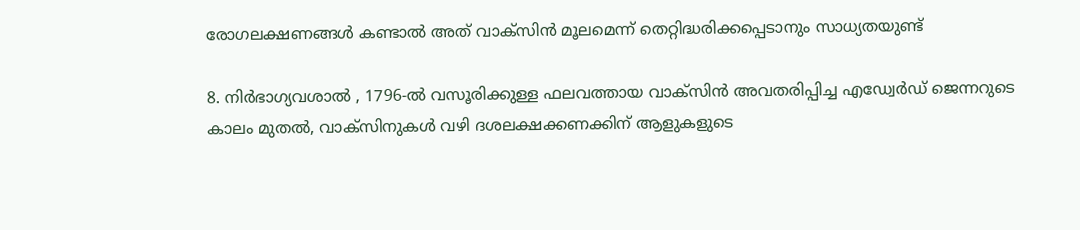രോഗലക്ഷണങ്ങള്‍ കണ്ടാല്‍ അത് വാക്‌സിന്‍ മൂലമെന്ന് തെറ്റിദ്ധരിക്കപ്പെടാനും സാധ്യതയുണ്ട്

8. നിര്‍ഭാഗ്യവശാല്‍ , 1796-ല്‍ വസൂരിക്കുള്ള ഫലവത്തായ വാക്‌സിന്‍ അവതരിപ്പിച്ച എഡ്വേര്‍ഡ് ജെന്നറുടെ കാലം മുതല്‍, വാക്‌സിനുകള്‍ വഴി ദശലക്ഷക്കണക്കിന് ആളുകളുടെ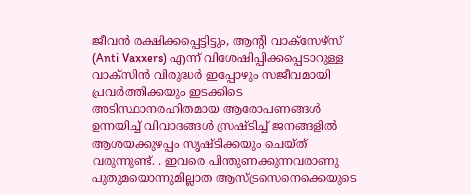ജീവന്‍ രക്ഷിക്കപ്പെട്ടിട്ടും, ആന്റി വാക്‌സേഴ്‌സ് (Anti Vaxxers) എന്ന് വിശേഷിപ്പിക്കപ്പെടാറുള്ള വാക്‌സിന്‍ വിരുദ്ധര്‍ ഇപ്പോഴും സജീവമായി പ്രവര്‍ത്തിക്കയും ഇടക്കിടെ അടിസ്ഥാനരഹിതമായ ആരോപണങ്ങള്‍ ഉന്നയിച്ച് വിവാദങ്ങള്‍ സ്രഷ്ടിച്ച് ജനങ്ങളില്‍ ആശയക്കുഴപ്പം സൃഷ്ടിക്കയും ചെയ്ത് വരുന്നുണ്ട്. . ഇവരെ പിന്തുണക്കുന്നവരാണു പുതുമയൊന്നുമില്ലാത ആസ്ട്രസെനെക്കെയുടെ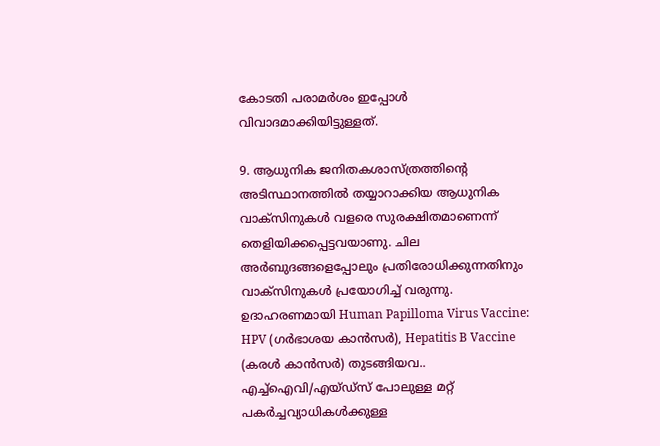കോടതി പരാമര്‍ശം ഇപ്പോള്‍ വിവാദമാക്കിയിട്ടുള്ളത്.

9. ആധുനിക ജനിതകശാസ്ത്രത്തിന്റെ അടിസ്ഥാനത്തില്‍ തയ്യാറാക്കിയ ആധുനിക വാക്‌സിനുകള്‍ വളരെ സുരക്ഷിതമാണെന്ന് തെളിയിക്കപ്പെട്ടവയാണു. ചില അര്‍ബുദങ്ങളെപ്പോലും പ്രതിരോധിക്കുന്നതിനും വാക്‌സിനുകള്‍ പ്രയോഗിച്ച് വരുന്നു. ഉദാഹരണമായി Human Papilloma Virus Vaccine: HPV (ഗര്‍ഭാശയ കാന്‍സര്‍), Hepatitis B Vaccine (കരള്‍ കാന്‍സര്‍) തുടങ്ങിയവ.. എച്ച്‌ഐവി/എയ്ഡ്സ് പോലുള്ള മറ്റ് പകര്‍ച്ചവ്യാധികള്‍ക്കുള്ള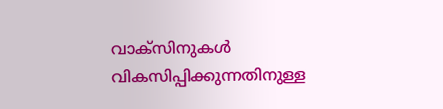വാക്സിനുകള്‍ വികസിപ്പിക്കുന്നതിനുള്ള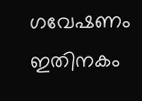ഗവേഷണം ഇതിനകം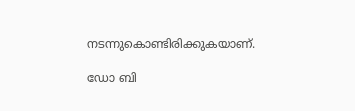നടന്നുകൊണ്ടിരിക്കുകയാണ്.

ഡോ ബി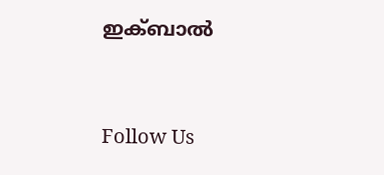ഇക്ബാല്‍



Follow Us